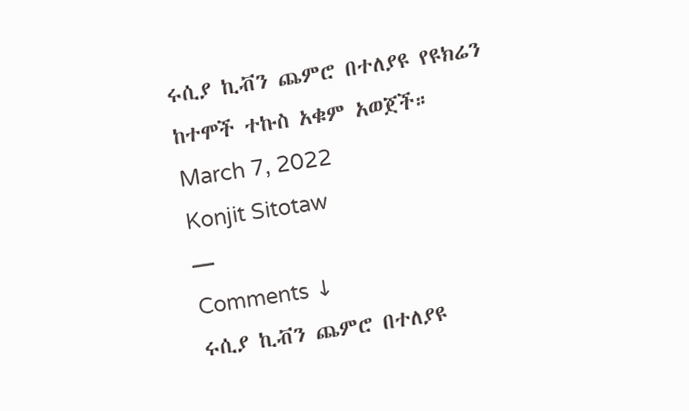ሩሲያ ኪቭን ጨምሮ በተለያዩ የዩክሬን ከተሞች ተኩስ አቁም አወጀች።
March 7, 2022
Konjit Sitotaw
—
Comments ↓
ሩሲያ ኪቭን ጨምሮ በተለያዩ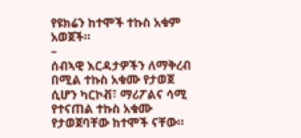የዩክሬን ከተሞች ተኩስ አቁም አወጀች።
–
ሰብኣዊ እርዳታዎችን ለማቅረብ በሚል ተኩስ አቁሙ የታወጀ ሲሆን ካርኮቭ፣ ማሪፖልና ሳሚ የተናጠል ተኩስ አቁሙ የታወጀባቸው ከተሞች ናቸው።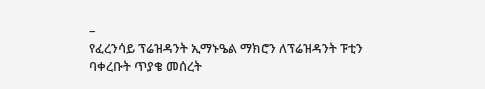–
የፈረንሳይ ፕሬዝዳንት ኢማኑዔል ማክሮን ለፕሬዝዳንት ፑቲን ባቀረቡት ጥያቄ መሰረት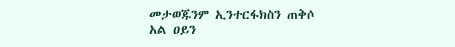መታወጁንም ኢንተርፋክስን ጠቅሶ አል ዐይን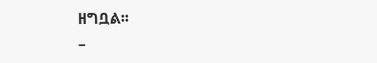ዘግቧል፡፡
–